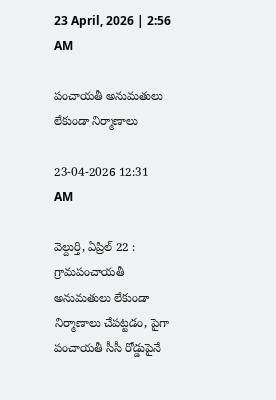23 April, 2026 | 2:56 AM

పంచాయతీ అనుమతులు లేకుండా నిర్మాణాలు

23-04-2026 12:31 AM

వెల్దుర్తి, ఏప్రిల్ 22 : గ్రామపంచాయతీ అనుమతులు లేకుండా నిర్మాణాలు చేపట్టడం, పైగా పంచాయతీ సీసీ రోడ్డుపైనే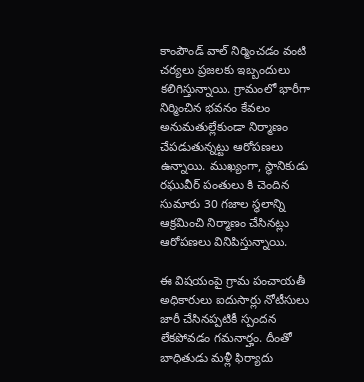కాంపౌండ్ వాల్ నిర్మించడం వంటి చర్యలు ప్రజలకు ఇబ్బందులు కలిగిస్తున్నాయి. గ్రామంలో భారీగా నిర్మించిన భవనం కేవలం అనుమతుల్లేకుండా నిర్మాణం చేపడుతున్నట్టు ఆరోపణలు ఉన్నాయి. ముఖ్యంగా, స్థానికుడు రఘువీర్ పంతులు కి చెందిన సుమారు 30 గజాల స్థలాన్ని ఆక్రమించి నిర్మాణం చేసినట్లు ఆరోపణలు వినిపిస్తున్నాయి.

ఈ విషయంపై గ్రామ పంచాయతీ అధికారులు ఐదుసార్లు నోటీసులు జారీ చేసినప్పటికీ స్పందన లేకపోవడం గమనార్హం. దీంతో బాధితుడు మళ్లీ ఫిర్యాదు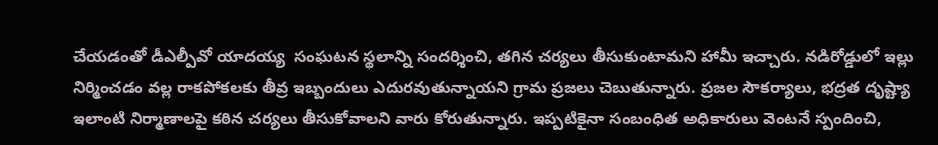చేయడంతో డీఎల్పీవో యాదయ్య  సంఘటన స్థలాన్ని సందర్శించి, తగిన చర్యలు తీసుకుంటామని హామీ ఇచ్చారు. నడిరోడ్డులో ఇల్లు నిర్మించడం వల్ల రాకపోకలకు తీవ్ర ఇబ్బందులు ఎదురవుతున్నాయని గ్రామ ప్రజలు చెబుతున్నారు. ప్రజల సౌకర్యాలు, భద్రత దృష్ట్యా ఇలాంటి నిర్మాణాలపై కఠిన చర్యలు తీసుకోవాలని వారు కోరుతున్నారు. ఇప్పటికైనా సంబంధిత అధికారులు వెంటనే స్పందించి,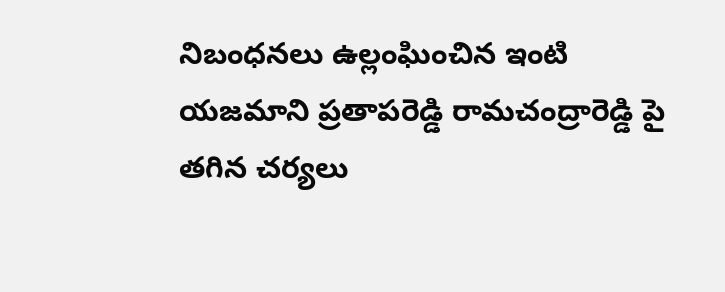నిబంధనలు ఉల్లంఘించిన ఇంటి యజమాని ప్రతాపరెడ్డి రామచంద్రారెడ్డి పై తగిన చర్యలు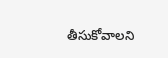తీసుకోవాలని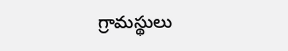గ్రామస్థులు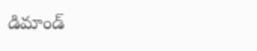డిమాండ్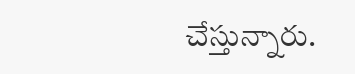చేస్తున్నారు.